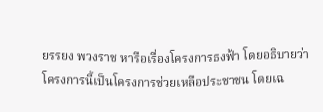ยรรยง พวงราช หารือเรื่องโครงการธงฟ้า โดยอธิบายว่าโครงการนี้เป็นโครงการช่วยเหลือประชาชน โดยเฉ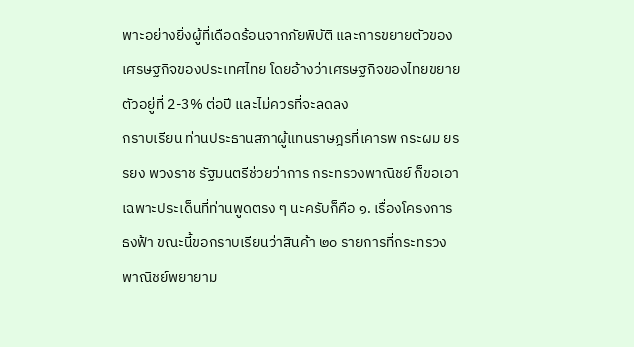พาะอย่างยิ่งผู้ที่เดือดร้อนจากภัยพิบัติ และการขยายตัวของเศรษฐกิจของประเทศไทย โดยอ้างว่าเศรษฐกิจของไทยขยายตัวอยู่ที่ 2-3% ต่อปี และไม่ควรที่จะลดลง
กราบเรียน ท่านประธานสภาผู้แทนราษฎรที่เคารพ กระผม ยรรยง พวงราช รัฐมนตรีช่วยว่าการ กระทรวงพาณิชย์ ก็ขอเอาเฉพาะประเด็นที่ท่านพูดตรง ๆ นะครับก็คือ ๑. เรื่องโครงการ ธงฟ้า ขณะนี้ขอกราบเรียนว่าสินค้า ๒๐ รายการที่กระทรวงพาณิชย์พยายาม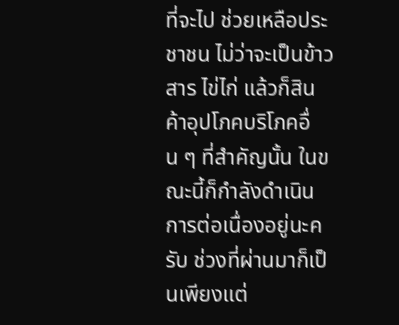ที่จะไป ช่วยเหลือประชาชน ไม่ว่าจะเป็นข้าวสาร ไข่ไก่ แล้วก็สินค้าอุปโภคบริโภคอื่น ๆ ที่สําคัญนั้น ในขณะนี้ก็กําลังดําเนินการต่อเนื่องอยู่นะครับ ช่วงที่ผ่านมาก็เป็นเพียงแต่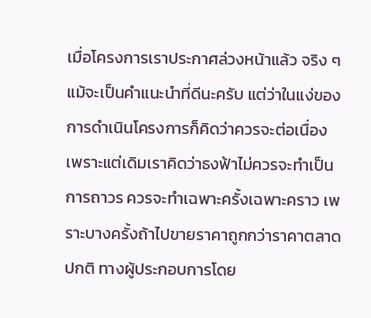เมื่อโครงการเราประกาศล่วงหน้าแล้ว จริง ๆ แม้จะเป็นคําแนะนําที่ดีนะครับ แต่ว่าในแง่ของ การดําเนินโครงการก็คิดว่าควรจะต่อเนื่อง เพราะแต่เดิมเราคิดว่าธงฟ้าไม่ควรจะทําเป็น การถาวร ควรจะทําเฉพาะครั้งเฉพาะคราว เพราะบางครั้งถ้าไปขายราคาถูกกว่าราคาตลาดปกติ ทางผู้ประกอบการโดย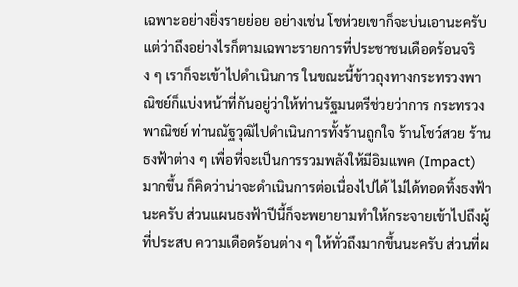เฉพาะอย่างยิ่งรายย่อย อย่างเช่น โชห่วยเขาก็จะบ่นเอานะครับ แต่ว่าถึงอย่างไรก็ตามเฉพาะรายการที่ประชาชนเดือดร้อนจริง ๆ เราก็จะเข้าไปดําเนินการ ในขณะนี้ข้าวถุงทางกระทรวงพาณิชย์ก็แบ่งหน้าที่กันอยู่ว่าให้ท่านรัฐมนตรีช่วยว่าการ กระทรวงพาณิชย์ ท่านณัฐวุฒิไปดําเนินการทั้งร้านถูกใจ ร้านโชว์สวย ร้านธงฟ้าต่าง ๆ เพื่อที่จะเป็นการรวมพลังให้มีอิมแพค (Impact) มากขึ้น ก็คิดว่าน่าจะดําเนินการต่อเนื่องไปได้ ไม่ได้ทอดทิ้งธงฟ้านะครับ ส่วนแผนธงฟ้าปีนี้ก็จะพยายามทําให้กระจายเข้าไปถึงผู้ที่ประสบ ความเดือดร้อนต่าง ๆ ให้ทั่วถึงมากขึ้นนะครับ ส่วนที่ผ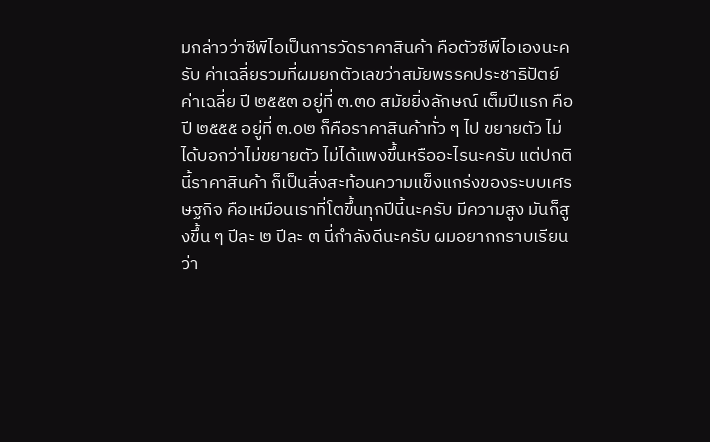มกล่าวว่าซีพีไอเป็นการวัดราคาสินค้า คือตัวซีพีไอเองนะครับ ค่าเฉลี่ยรวมที่ผมยกตัวเลขว่าสมัยพรรคประชาธิปัตย์ค่าเฉลี่ย ปี ๒๕๕๓ อยู่ที่ ๓.๓๐ สมัยยิ่งลักษณ์ เต็มปีแรก คือปี ๒๕๕๕ อยู่ที่ ๓.๐๒ ก็คือราคาสินค้าทั่ว ๆ ไป ขยายตัว ไม่ได้บอกว่าไม่ขยายตัว ไม่ได้แพงขึ้นหรืออะไรนะครับ แต่ปกตินี้ราคาสินค้า ก็เป็นสิ่งสะท้อนความแข็งแกร่งของระบบเศรษฐกิจ คือเหมือนเราที่โตขึ้นทุกปีนี้นะครับ มีความสูง มันก็สูงขึ้น ๆ ปีละ ๒ ปีละ ๓ นี่กําลังดีนะครับ ผมอยากกราบเรียนว่า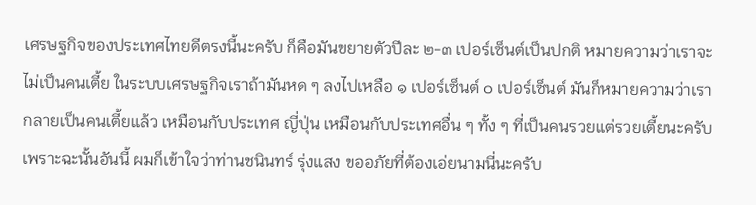เศรษฐกิจของประเทศไทยดีตรงนี้นะครับ ก็คือมันขยายตัวปีละ ๒-๓ เปอร์เซ็นต์เป็นปกติ หมายความว่าเราจะไม่เป็นคนเตี้ย ในระบบเศรษฐกิจเราถ้ามันหด ๆ ลงไปเหลือ ๑ เปอร์เซ็นต์ ๐ เปอร์เซ็นต์ มันก็หมายความว่าเรากลายเป็นคนเตี้ยแล้ว เหมือนกับประเทศ ญี่ปุ่น เหมือนกับประเทศอื่น ๆ ทั้ง ๆ ที่เป็นคนรวยแต่รวยเตี้ยนะครับ เพราะฉะนั้นอันนี้ ผมก็เข้าใจว่าท่านชนินทร์ รุ่งแสง ขออภัยที่ต้องเอ่ยนามนี่นะครับ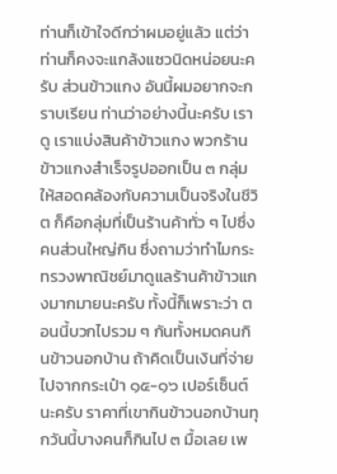ท่านก็เข้าใจดีกว่าผมอยู่แล้ว แต่ว่าท่านก็คงจะแกล้งแซวนิดหน่อยนะครับ ส่วนข้าวแกง อันนี้ผมอยากจะกราบเรียน ท่านว่าอย่างนี้นะครับ เราดู เราแบ่งสินค้าข้าวแกง พวกร้านข้าวแกงสําเร็จรูปออกเป็น ๓ กลุ่มให้สอดคล้องกับความเป็นจริงในชีวิต ก็คือกลุ่มที่เป็นร้านค้าทั่ว ๆ ไปซึ่งคนส่วนใหญ่กิน ซึ่งถามว่าทําไมกระทรวงพาณิชย์มาดูแลร้านค้าข้าวแกงมากมายนะครับ ทั้งนี้ก็เพราะว่า ตอนนี้บวกไปรวม ๆ กันทั้งหมดคนกินข้าวนอกบ้าน ถ้าคิดเป็นเงินที่จ่ายไปจากกระเป๋า ๑๕-๑๖ เปอร์เซ็นต์นะครับ ราคาที่เขากินข้าวนอกบ้านทุกวันนี้บางคนก็กินไป ๓ มื้อเลย เพ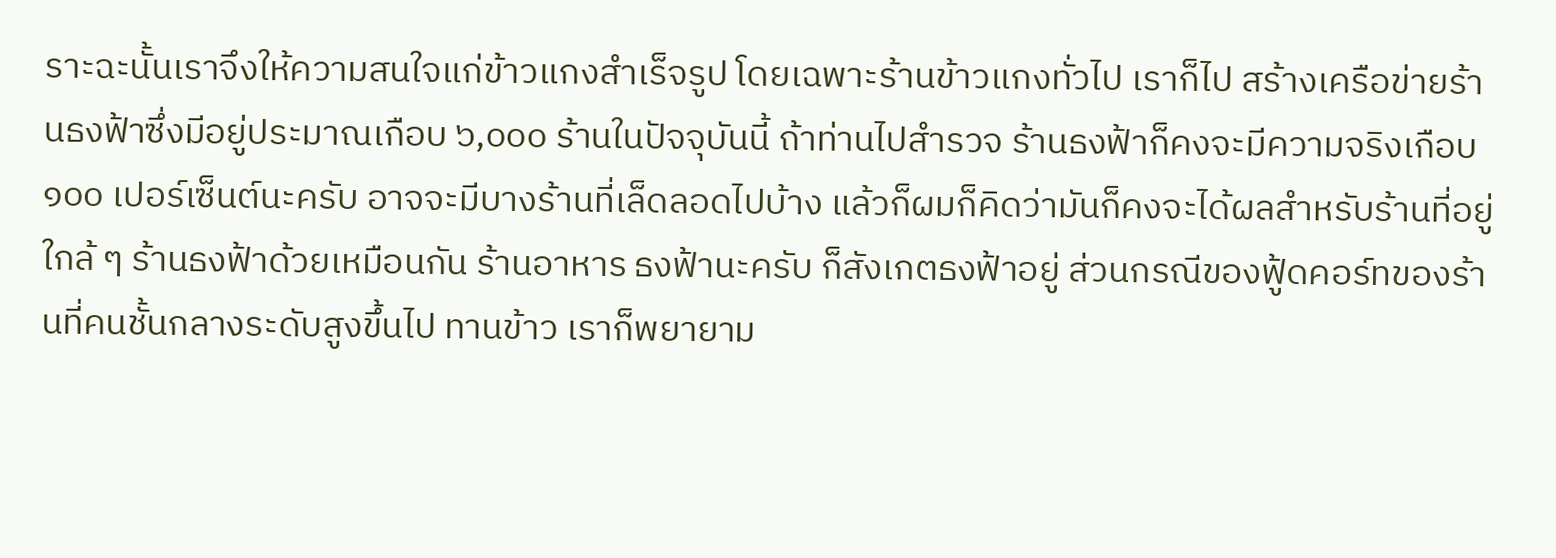ราะฉะนั้นเราจึงให้ความสนใจแก่ข้าวแกงสําเร็จรูป โดยเฉพาะร้านข้าวแกงทั่วไป เราก็ไป สร้างเครือข่ายร้านธงฟ้าซึ่งมีอยู่ประมาณเกือบ ๖,๐๐๐ ร้านในปัจจุบันนี้ ถ้าท่านไปสํารวจ ร้านธงฟ้าก็คงจะมีความจริงเกือบ ๑๐๐ เปอร์เซ็นต์นะครับ อาจจะมีบางร้านที่เล็ดลอดไปบ้าง แล้วก็ผมก็คิดว่ามันก็คงจะได้ผลสําหรับร้านที่อยู่ใกล้ ๆ ร้านธงฟ้าด้วยเหมือนกัน ร้านอาหาร ธงฟ้านะครับ ก็สังเกตธงฟ้าอยู่ ส่วนกรณีของฟู้ดคอร์ทของร้านที่คนชั้นกลางระดับสูงขึ้นไป ทานข้าว เราก็พยายาม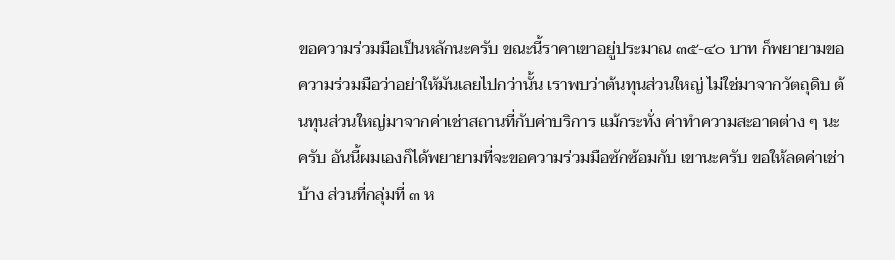ขอความร่วมมือเป็นหลักนะครับ ขณะนี้ราคาเขาอยู่ประมาณ ๓๕-๔๐ บาท ก็พยายามขอความร่วมมือว่าอย่าให้มันเลยไปกว่านั้น เราพบว่าต้นทุนส่วนใหญ่ ไม่ใช่มาจากวัตถุดิบ ต้นทุนส่วนใหญ่มาจากค่าเช่าสถานที่กับค่าบริการ แม้กระทั่ง ค่าทําความสะอาดต่าง ๆ นะครับ อันนี้ผมเองก็ได้พยายามที่จะขอความร่วมมือซักซ้อมกับ เขานะครับ ขอให้ลดค่าเช่าบ้าง ส่วนที่กลุ่มที่ ๓ ห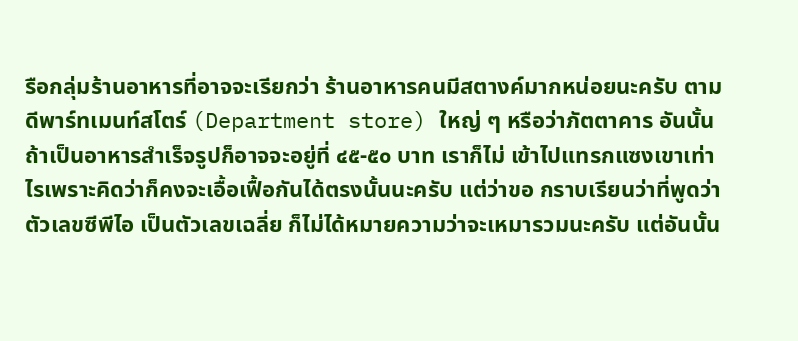รือกลุ่มร้านอาหารที่อาจจะเรียกว่า ร้านอาหารคนมีสตางค์มากหน่อยนะครับ ตามดีพาร์ทเมนท์สโตร์ (Department store) ใหญ่ ๆ หรือว่าภัตตาคาร อันนั้นถ้าเป็นอาหารสําเร็จรูปก็อาจจะอยู่ที่ ๔๕-๕๐ บาท เราก็ไม่ เข้าไปแทรกแซงเขาเท่าไรเพราะคิดว่าก็คงจะเอื้อเฟื้อกันได้ตรงนั้นนะครับ แต่ว่าขอ กราบเรียนว่าที่พูดว่าตัวเลขซีพีไอ เป็นตัวเลขเฉลี่ย ก็ไม่ได้หมายความว่าจะเหมารวมนะครับ แต่อันนั้น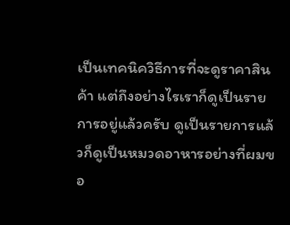เป็นเทคนิควิธีการที่จะดูราคาสินค้า แต่ถึงอย่างไรเราก็ดูเป็นรายการอยู่แล้วครับ ดูเป็นรายการแล้วก็ดูเป็นหมวดอาหารอย่างที่ผมขอ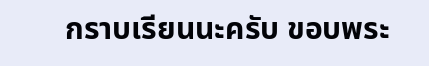กราบเรียนนะครับ ขอบพระ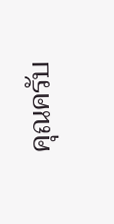คุณครับ